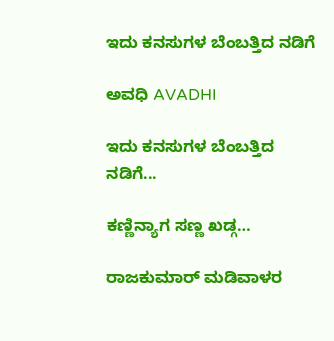ಇದು ಕನಸುಗಳ ಬೆಂಬತ್ತಿದ ನಡಿಗೆ‍

ಅವಧಿ AVADHI

ಇದು ಕನಸುಗಳ ಬೆಂಬತ್ತಿದ ನಡಿಗೆ...

ಕಣ್ಣಿನ್ಯಾಗ ಸಣ್ಣ ಖಡ್ಗ…

ರಾಜಕುಮಾರ್ ಮಡಿವಾಳರ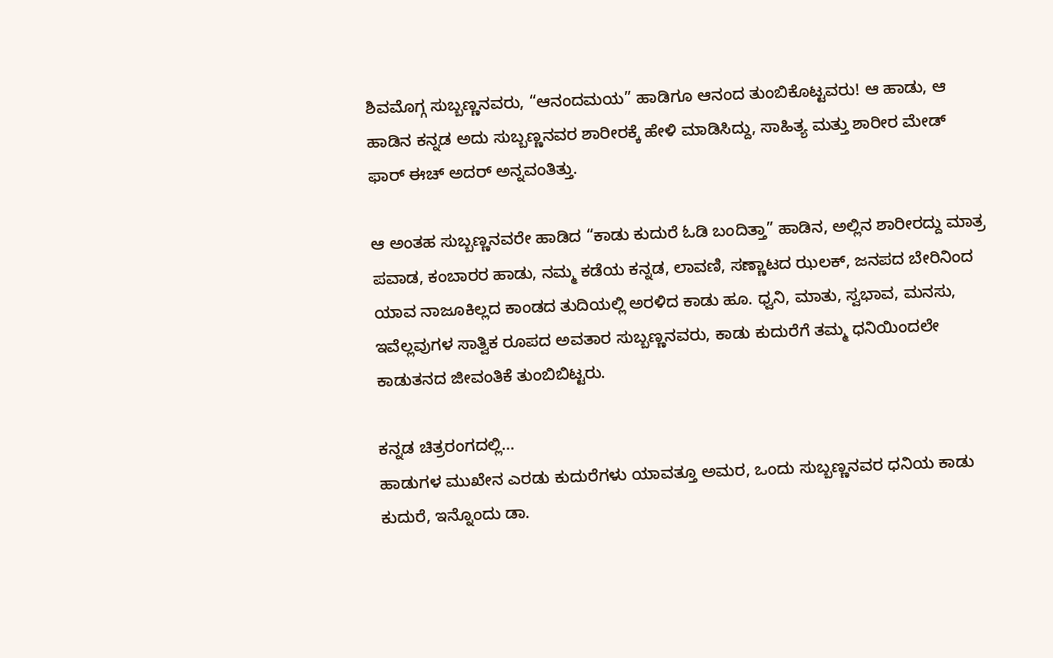ಶಿವಮೊಗ್ಗ ಸುಬ್ಬಣ್ಣನವರು, “ಆನಂದಮಯ” ಹಾಡಿಗೂ ಆನಂದ ತುಂಬಿಕೊಟ್ಟವರು! ಆ ಹಾಡು, ಆ ಹಾಡಿನ ಕನ್ನಡ ಅದು ಸುಬ್ಬಣ್ಣನವರ ಶಾರೀರಕ್ಕೆ ಹೇಳಿ ಮಾಡಿಸಿದ್ದು, ಸಾಹಿತ್ಯ ಮತ್ತು ಶಾರೀರ ಮೇಡ್ ಫಾರ್ ಈಚ್ ಅದರ್ ಅನ್ನವಂತಿತ್ತು.

ಆ ಅಂತಹ ಸುಬ್ಬಣ್ಣನವರೇ ಹಾಡಿದ “ಕಾಡು ಕುದುರೆ ಓಡಿ ಬಂದಿತ್ತಾ” ಹಾಡಿನ, ಅಲ್ಲಿನ ಶಾರೀರದ್ದು ಮಾತ್ರ ಪವಾಡ, ಕಂಬಾರರ ಹಾಡು, ನಮ್ಮ ಕಡೆಯ ಕನ್ನಡ, ಲಾವಣಿ, ಸಣ್ಣಾಟದ ಝಲಕ್, ಜನಪದ ಬೇರಿನಿಂದ ಯಾವ ನಾಜೂಕಿಲ್ಲದ ಕಾಂಡದ ತುದಿಯಲ್ಲಿ ಅರಳಿದ ಕಾಡು ಹೂ. ಧ್ವನಿ, ಮಾತು, ಸ್ವಭಾವ, ಮನಸು, ಇವೆಲ್ಲವುಗಳ ಸಾತ್ವಿಕ ರೂಪದ ಅವತಾರ ಸುಬ್ಬಣ್ಣನವರು, ಕಾಡು ಕುದುರೆಗೆ ತಮ್ಮ ಧನಿಯಿಂದಲೇ ಕಾಡುತನದ ಜೀವಂತಿಕೆ ತುಂಬಿಬಿಟ್ಟರು.

ಕನ್ನಡ ಚಿತ್ರರಂಗದಲ್ಲಿ…
ಹಾಡುಗಳ ಮುಖೇನ ಎರಡು ಕುದುರೆಗಳು ಯಾವತ್ತೂ ಅಮರ, ಒಂದು ಸುಬ್ಬಣ್ಣನವರ ಧನಿಯ ಕಾಡು ಕುದುರೆ, ಇನ್ನೊಂದು ಡಾ.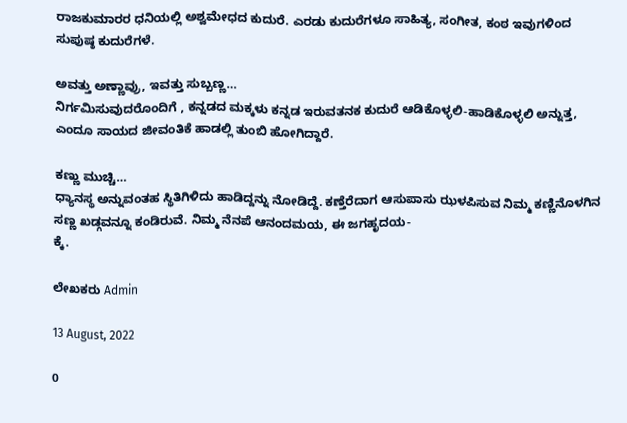ರಾಜಕುಮಾರರ ಧನಿಯಲ್ಲಿ ಅಶ್ವಮೇಧದ ಕುದುರೆ. ಎರಡು ಕುದುರೆಗಳೂ ಸಾಹಿತ್ಯ, ಸಂಗೀತ, ಕಂಠ ಇವುಗಳಿಂದ ಸುಪುಷ್ಠ ಕುದುರೆಗಳೆ.

ಅವತ್ತು ಅಣ್ಣಾವ್ರು, ಇವತ್ತು ಸುಬ್ಬಣ್ಣ…
ನಿರ್ಗಮಿಸುವುದರೊಂದಿಗೆ , ಕನ್ನಡದ ಮಕ್ಕಳು ಕನ್ನಡ ಇರುವತನಕ ಕುದುರೆ ಆಡಿಕೊಳ್ಳಲಿ-ಹಾಡಿಕೊಳ್ಳಲಿ ಅನ್ನುತ್ತ, ಎಂದೂ ಸಾಯದ ಜೀವಂತಿಕೆ ಹಾಡಲ್ಲಿ ತುಂಬಿ ಹೋಗಿದ್ದಾರೆ.

ಕಣ್ಣು ಮುಚ್ಚಿ…
ಧ್ಯಾನಸ್ಥ ಅನ್ನುವಂತಹ ಸ್ಥಿತಿಗಿಳಿದು ಹಾಡಿದ್ದನ್ನು ನೋಡಿದ್ದೆ. ಕಣ್ತೆರೆದಾಗ ಆಸುಪಾಸು ಝಳಪಿಸುವ ನಿಮ್ಮ ಕಣ್ಣಿನೊಳಗಿನ ಸಣ್ಣ ಖಡ್ಗವನ್ನೂ ಕಂಡಿರುವೆ. ನಿಮ್ಮ ನೆನಪೆ ಆನಂದಮಯ, ಈ ಜಗಹೃದಯ-
ಕ್ಕೆ.

ಲೇಖಕರು Admin

13 August, 2022

0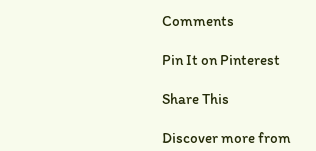Comments

Pin It on Pinterest

Share This

Discover more from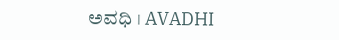ಅವಧಿ । AVADHI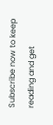Subscribe now to keep reading and get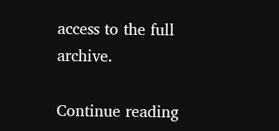access to the full archive.

Continue reading